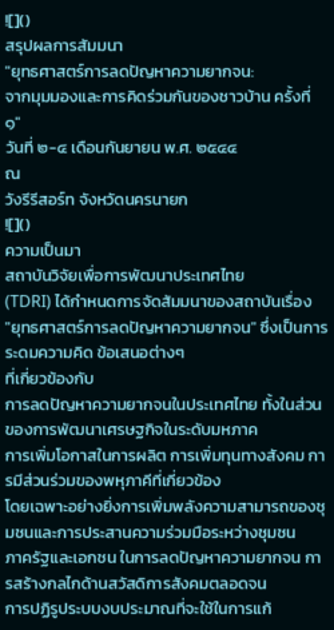![]()
สรุปผลการสัมมนา
"ยุทธศาสตร์การลดปัญหาความยากจน:
จากมุมมองและการคิดร่วมกันของชาวบ้าน ครั้งที่ ๑"
วันที่ ๒-๔ เดือนกันยายน พ.ศ. ๒๕๔๔
ณ
วังรีรีสอร์ท จังหวัดนครนายก
![]()
ความเป็นมา
สถาบันวิจัยเพื่อการพัฒนาประเทศไทย
(TDRI) ได้กำหนดการจัดสัมมนาของสถาบันเรื่อง
"ยุทธศาสตร์การลดปัญหาความยากจน" ซึ่งเป็นการระดมความคิด ข้อเสนอต่างๆ
ที่เกี่ยวข้องกับ
การลดปัญหาความยากจนในประเทศไทย ทั้งในส่วนของการพัฒนาเศรษฐกิจในระดับมหภาค
การเพิ่มโอกาสในการผลิต การเพิ่มทุนทางสังคม การมีส่วนร่วมของพหุภาคีที่เกี่ยวข้อง
โดยเฉพาะอย่างยิ่งการเพิ่มพลังความสามารถของชุมชนและการประสานความร่วมมือระหว่างชุมชน
ภาครัฐและเอกชน ในการลดปัญหาความยากจน การสร้างกลไกด้านสวัสดิการสังคมตลอดจน
การปฏิรูประบบงบประมาณที่จะใช้ในการแก้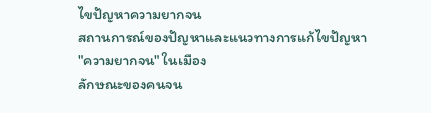ไขปัญหาความยากจน
สถานการณ์ของปัญหาและแนวทางการแก้ไขปัญหา
"ความยากจน" ในเมือง
ลักษณะของคนจน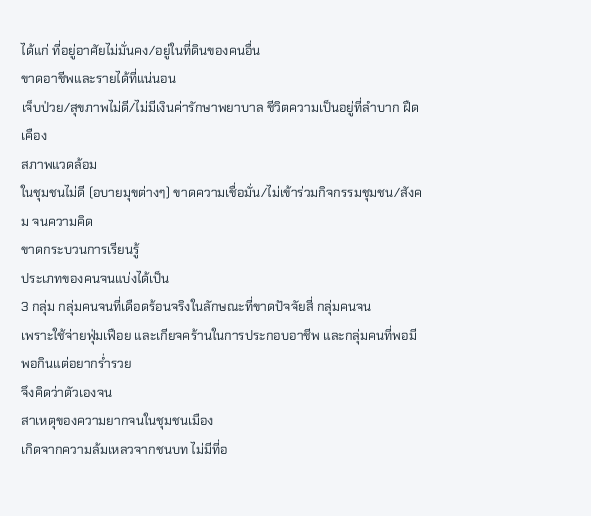ได้แก่ ที่อยู่อาศัยไม่มั่นคง/อยู่ในที่ดินของคนอื่น
ขาดอาชีพและรายได้ที่แน่นอน
เจ็บป่วย/สุขภาพไม่ดี/ไม่มีเงินค่ารักษาพยาบาล ชีวิตความเป็นอยู่ที่ลำบาก ฝืดเคือง
สภาพแวดล้อม
ในชุมชนไม่ดี (อบายมุขต่างๆ) ขาดความเชื่อมั่น/ไม่เข้าร่วมกิจกรรมชุมชน/สังคม จนความคิด
ขาดกระบวนการเรียนรู้
ประเภทของคนจนแบ่งได้เป็น
3 กลุ่ม กลุ่มคนจนที่เดือดร้อนจริงในลักษณะที่ขาดปัจจัยสี่ กลุ่มคนจน
เพราะใช้จ่ายฟุ่มเฟือย และเกียจคร้านในการประกอบอาชีพ และกลุ่มคนที่พอมีพอกินแต่อยากร่ำรวย
จึงคิดว่าตัวเองจน
สาเหตุของความยากจนในชุมชนเมือง
เกิดจากความล้มเหลวจากชนบท ไม่มีที่อ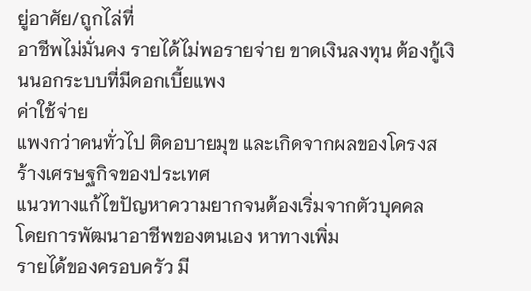ยู่อาศัย/ถูกไล่ที่
อาชีพไม่มั่นคง รายได้ไม่พอรายจ่าย ขาดเงินลงทุน ต้องกู้เงินนอกระบบที่มีดอกเบี้ยแพง
ค่าใช้จ่าย
แพงกว่าคนทั่วไป ติดอบายมุข และเกิดจากผลของโครงสร้างเศรษฐกิจของประเทศ
แนวทางแก้ไขปัญหาความยากจนต้องเริ่มจากตัวบุคคล
โดยการพัฒนาอาชีพของตนเอง หาทางเพิ่ม
รายได้ของครอบครัว มี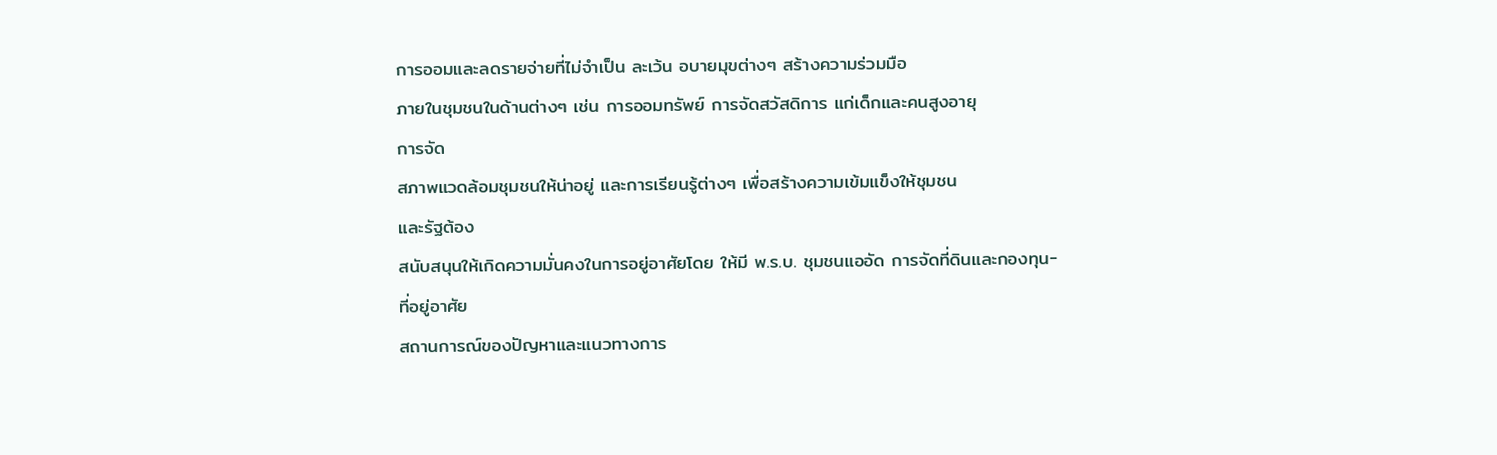การออมและลดรายจ่ายที่ไม่จำเป็น ละเว้น อบายมุขต่างๆ สร้างความร่วมมือ
ภายในชุมชนในด้านต่างๆ เช่น การออมทรัพย์ การจัดสวัสดิการ แก่เด็กและคนสูงอายุ
การจัด
สภาพแวดล้อมชุมชนให้น่าอยู่ และการเรียนรู้ต่างๆ เพื่อสร้างความเข้มแข็งให้ชุมชน
และรัฐต้อง
สนับสนุนให้เกิดความมั่นคงในการอยู่อาศัยโดย ให้มี พ.ร.บ. ชุมชนแออัด การจัดที่ดินและกองทุน-
ที่อยู่อาศัย
สถานการณ์ของปัญหาและแนวทางการ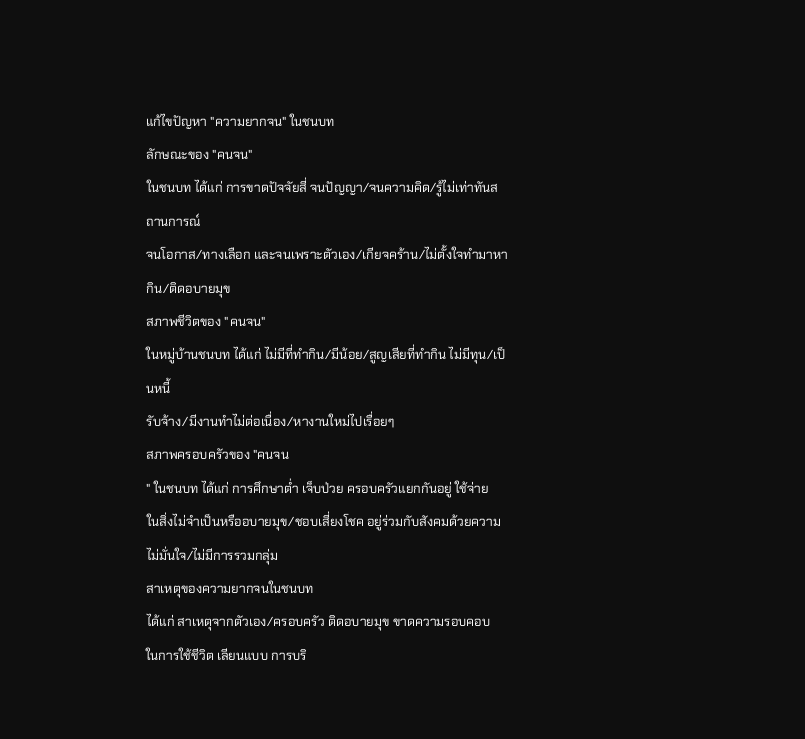แก้ไขปัญหา "ความยากจน" ในชนบท
ลักษณะของ "คนจน"
ในชนบท ได้แก่ การขาดปัจจัยสี่ จนปัญญา/จนความคิด/รู้ไม่เท่าทันสถานการณ์
จนโอกาส/ทางเลือก และจนเพราะตัวเอง/เกียจคร้าน/ไม่ตั้งใจทำมาหากิน/ติดอบายมุข
สภาพชีวิตของ "คนจน"
ในหมู่บ้านชนบท ได้แก่ ไม่มีที่ทำกิน/มีน้อย/สูญเสียที่ทำกิน ไม่มีทุน/เป็นหนี้
รับจ้าง/มีงานทำไม่ต่อเนื่อง/หางานใหม่ไปเรื่อยๆ
สภาพครอบครัวของ "คนจน
" ในชนบท ได้แก่ การศึกษาต่ำ เจ็บป่วย ครอบครัวแยกกันอยู่ ใช้จ่าย
ในสิ่งไม่จำเป็นหรืออบายมุข/ชอบเสี่ยงโชค อยู่ร่วมกับสังคมด้วยความไม่มั่นใจ/ไม่มีการรวมกลุ่ม
สาเหตุของความยากจนในชนบท
ได้แก่ สาเหตุจากตัวเอง/ครอบครัว ติดอบายมุข ขาดความรอบคอบ
ในการใช้ชีวิต เลียนแบบ การบริ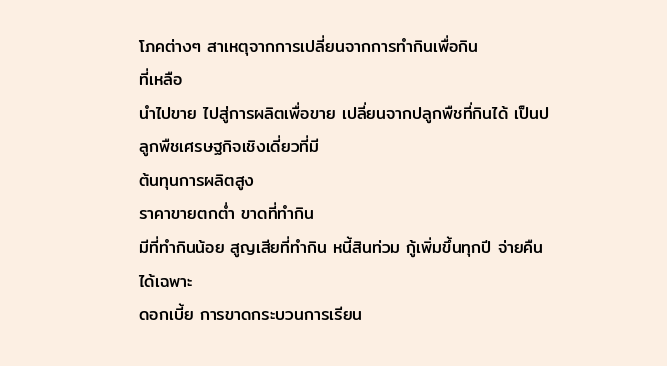โภคต่างๆ สาเหตุจากการเปลี่ยนจากการทำกินเพื่อกิน
ที่เหลือ
นำไปขาย ไปสู่การผลิตเพื่อขาย เปลี่ยนจากปลูกพืชที่กินได้ เป็นปลูกพืชเศรษฐกิจเชิงเดี่ยวที่มี
ต้นทุนการผลิตสูง
ราคาขายตกต่ำ ขาดที่ทำกิน
มีที่ทำกินน้อย สูญเสียที่ทำกิน หนี้สินท่วม กู้เพิ่มขึ้นทุกปี จ่ายคืนได้เฉพาะ
ดอกเบี้ย การขาดกระบวนการเรียน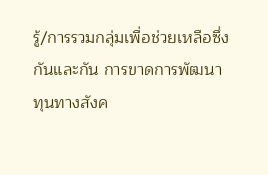รู้/การรวมกลุ่มเพื่อช่วยเหลือซึ่งกันและกัน การขาดการพัฒนา
ทุนทางสังค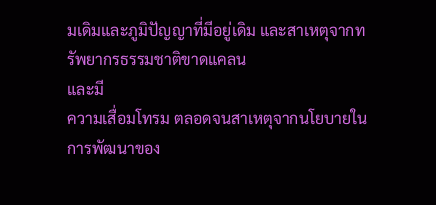มเดิมและภูมิปัญญาที่มีอยู่เดิม และสาเหตุจากทรัพยากรธรรมชาติขาดแคลน
และมี
ความเสื่อมโทรม ตลอดจนสาเหตุจากนโยบายในการพัฒนาของ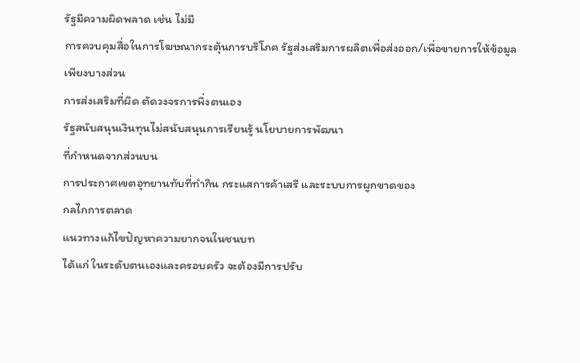รัฐมีความผิดพลาด เช่น ไม่มี
การควบคุมสื่อในการโฆษณากระตุ้นการบริโภค รัฐส่งเสริมการผลิตเพื่อส่งออก/เพื่อขายการให้ข้อมูล
เพียงบางส่วน
การส่งเสริมที่ผิด ตัดวงจรการพึ่งตนเอง
รัฐสนับสนุนเงินทุนไม่สนับสนุนการเรียนรู้ นโยบายการพัฒนา
ที่กำหนดจากส่วนบน
การประกาศเขตอุทยานทับที่ทำกิน กระแสการค้าเสรี และระบบการผูกขาดของ
กลไกการตลาด
แนวทางแก้ไขปัญหาความยากจนในชนบท
ได้แก่ ในระดับตนเองและครอบครัว จะต้องมีการปรับ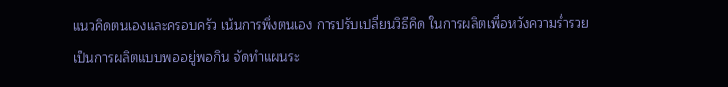แนวคิดตนเองและครอบครัว เน้นการพึ่งตนเอง การปรับเปลี่ยนวิธีคิด ในการผลิตเพื่อหวังความร่ำรวย
เป็นการผลิตแบบพออยู่พอกิน จัดทำแผนระ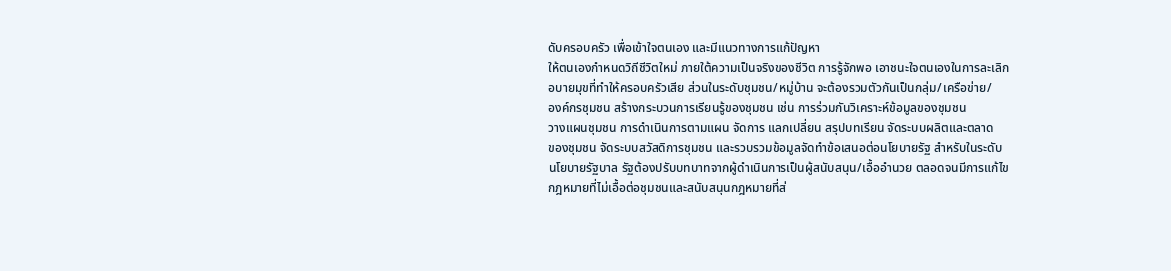ดับครอบครัว เพื่อเข้าใจตนเอง และมีแนวทางการแก้ปัญหา
ให้ตนเองกำหนดวิถีชีวิตใหม่ ภายใต้ความเป็นจริงของชีวิต การรู้จักพอ เอาชนะใจตนเองในการละเลิก
อบายมุขที่ทำให้ครอบครัวเสีย ส่วนในระดับชุมชน/หมู่บ้าน จะต้องรวมตัวกันเป็นกลุ่ม/เครือข่าย/
องค์กรชุมชน สร้างกระบวนการเรียนรู้ของชุมชน เช่น การร่วมกันวิเคราะห์ข้อมูลของชุมชน
วางแผนชุมชน การดำเนินการตามแผน จัดการ แลกเปลี่ยน สรุปบทเรียน จัดระบบผลิตและตลาด
ของชุมชน จัดระบบสวัสดิการชุมชน และรวบรวมข้อมูลจัดทำข้อเสนอต่อนโยบายรัฐ สำหรับในระดับ
นโยบายรัฐบาล รัฐต้องปรับบทบาทจากผู้ดำเนินการเป็นผู้สนับสนุน/เอื้ออำนวย ตลอดจนมีการแก้ไข
กฎหมายที่ไม่เอื้อต่อชุมชนและสนับสนุนกฎหมายที่ส่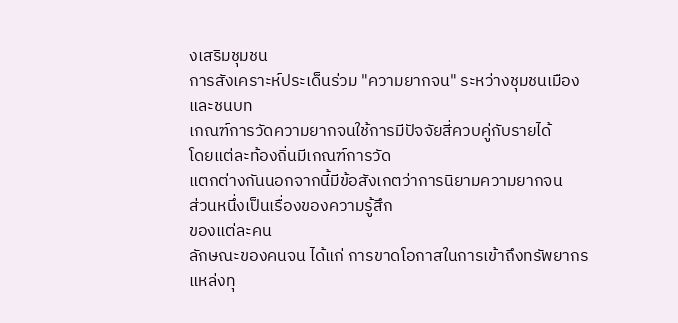งเสริมชุมชน
การสังเคราะห์ประเด็นร่วม "ความยากจน" ระหว่างชุมชนเมืองและชนบท
เกณฑ์การวัดความยากจนใช้การมีปัจจัยสี่ควบคู่กับรายได้
โดยแต่ละท้องถิ่นมีเกณฑ์การวัด
แตกต่างกันนอกจากนี้มีข้อสังเกตว่าการนิยามความยากจน
ส่วนหนึ่งเป็นเรื่องของความรู้สึก
ของแต่ละคน
ลักษณะของคนจน ได้แก่ การขาดโอกาสในการเข้าถึงทรัพยากร
แหล่งทุ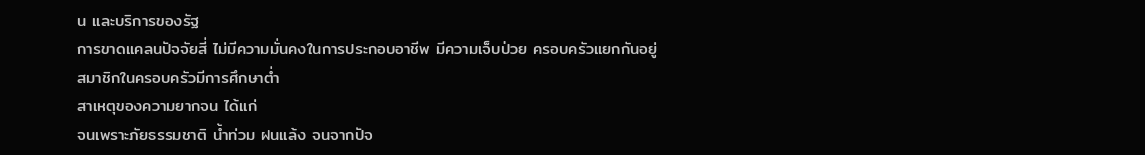น และบริการของรัฐ
การขาดแคลนปัจจัยสี่ ไม่มีความมั่นคงในการประกอบอาชีพ มีความเจ็บป่วย ครอบครัวแยกกันอยู่
สมาชิกในครอบครัวมีการศึกษาต่ำ
สาเหตุของความยากจน ได้แก่
จนเพราะภัยธรรมชาติ น้ำท่วม ฝนแล้ง จนจากปัจ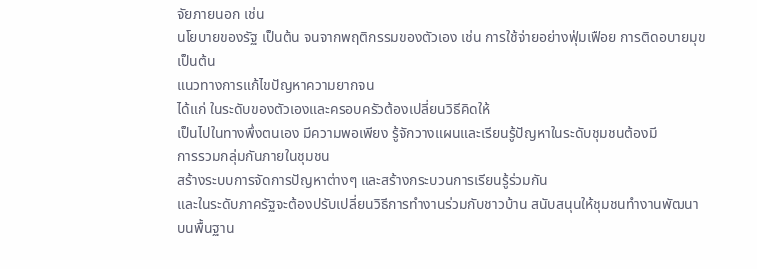จัยภายนอก เช่น
นโยบายของรัฐ เป็นต้น จนจากพฤติกรรมของตัวเอง เช่น การใช้จ่ายอย่างฟุ่มเฟือย การติดอบายมุข
เป็นต้น
แนวทางการแก้ไขปัญหาความยากจน
ได้แก่ ในระดับของตัวเองและครอบครัวต้องเปลี่ยนวิธีคิดให้
เป็นไปในทางพึ่งตนเอง มีความพอเพียง รู้จักวางแผนและเรียนรู้ปัญหาในระดับชุมชนต้องมี
การรวมกลุ่มกันภายในชุมชน
สร้างระบบการจัดการปัญหาต่างๆ และสร้างกระบวนการเรียนรู้ร่วมกัน
และในระดับภาครัฐจะต้องปรับเปลี่ยนวิธีการทำงานร่วมกับชาวบ้าน สนับสนุนให้ชุมชนทำงานพัฒนา
บนพื้นฐาน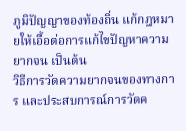ภูมิปัญญาของท้องถิ่น แก้กฎหมายให้เอื้อต่อการแก้ไขปัญหาความยากจน เป็นต้น
วิธีการวัดความยากจนของทางการ และประสบการณ์การวัดค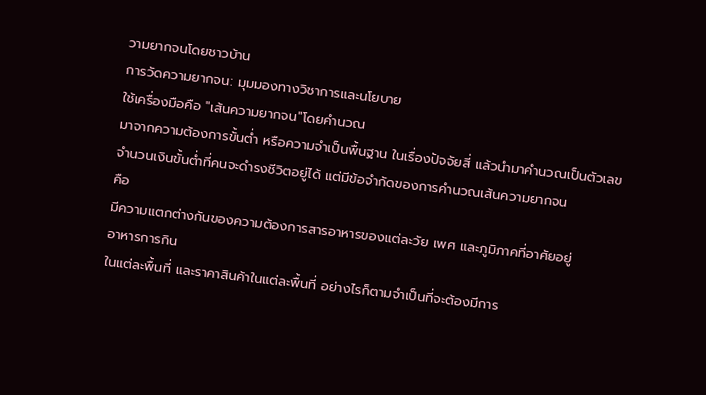วามยากจนโดยชาวบ้าน
การวัดความยากจน: มุมมองทางวิชาการและนโยบาย
ใช้เครื่องมือคือ "เส้นความยากจน"โดยคำนวณ
มาจากความต้องการขั้นต่ำ หรือความจำเป็นพื้นฐาน ในเรื่องปัจจัยสี่ แล้วนำมาคำนวณเป็นตัวเลข
จำนวนเงินขั้นต่ำที่คนจะดำรงชีวิตอยู่ได้ แต่มีข้อจำกัดของการคำนวณเส้นความยากจน
คือ
มีความแตกต่างกันของความต้องการสารอาหารของแต่ละวัย เพศ และภูมิภาคที่อาศัยอยู่
อาหารการกิน
ในแต่ละพื้นที่ และราคาสินค้าในแต่ละพื้นที่ อย่างไรก็ตามจำเป็นที่จะต้องมีการ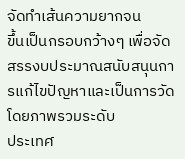จัดทำเส้นความยากจน
ขึ้นเป็นกรอบกว้างๆ เพื่อจัดสรรงบประมาณสนับสนุนการแก้ไขปัญหาและเป็นการวัดโดยภาพรวมระดับ
ประเทศ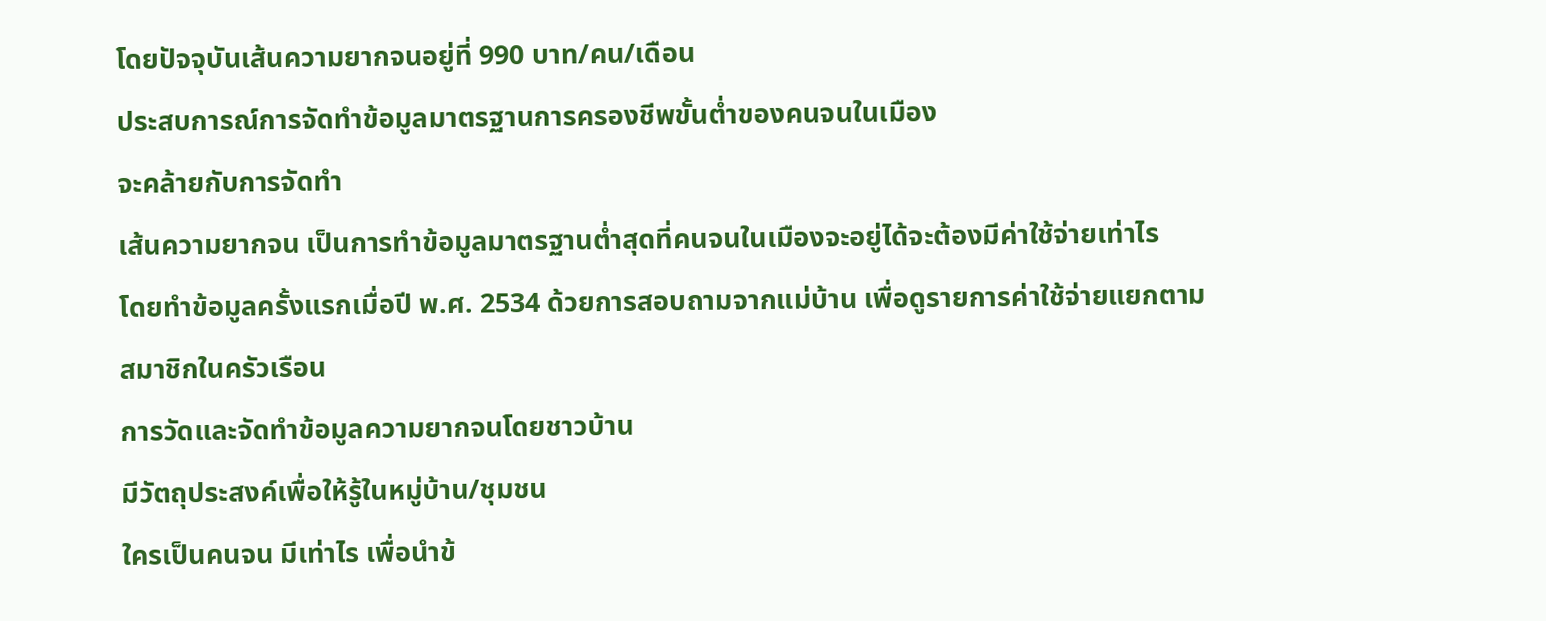โดยปัจจุบันเส้นความยากจนอยู่ที่ 990 บาท/คน/เดือน
ประสบการณ์การจัดทำข้อมูลมาตรฐานการครองชีพขั้นต่ำของคนจนในเมือง
จะคล้ายกับการจัดทำ
เส้นความยากจน เป็นการทำข้อมูลมาตรฐานต่ำสุดที่คนจนในเมืองจะอยู่ได้จะต้องมีค่าใช้จ่ายเท่าไร
โดยทำข้อมูลครั้งแรกเมื่อปี พ.ศ. 2534 ด้วยการสอบถามจากแม่บ้าน เพื่อดูรายการค่าใช้จ่ายแยกตาม
สมาชิกในครัวเรือน
การวัดและจัดทำข้อมูลความยากจนโดยชาวบ้าน
มีวัตถุประสงค์เพื่อให้รู้ในหมู่บ้าน/ชุมชน
ใครเป็นคนจน มีเท่าไร เพื่อนำข้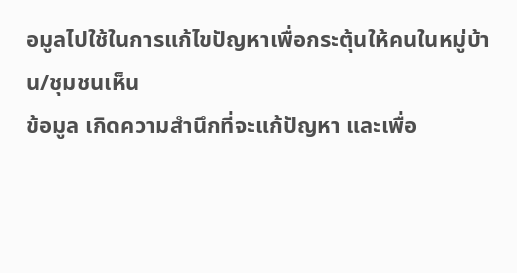อมูลไปใช้ในการแก้ไขปัญหาเพื่อกระตุ้นให้คนในหมู่บ้าน/ชุมชนเห็น
ข้อมูล เกิดความสำนึกที่จะแก้ปัญหา และเพื่อ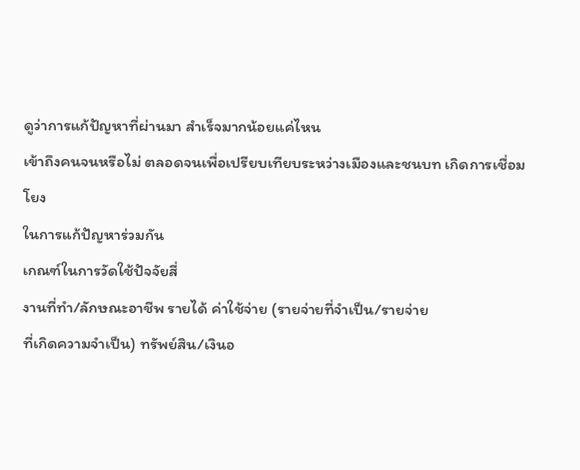ดูว่าการแก้ปัญหาที่ผ่านมา สำเร็จมากน้อยแค่ไหน
เข้าถึงคนจนหรือไม่ ตลอดจนเพื่อเปรียบเทียบระหว่างเมืองและชนบท เกิดการเชื่อมโยง
ในการแก้ปัญหาร่วมกัน
เกณฑ์ในการวัดใช้ปัจจัยสี่
งานที่ทำ/ลักษณะอาชีพ รายได้ ค่าใช้จ่าย (รายจ่ายที่จำเป็น/รายจ่าย
ที่เกิดความจำเป็น) ทรัพย์สิน/เงินอ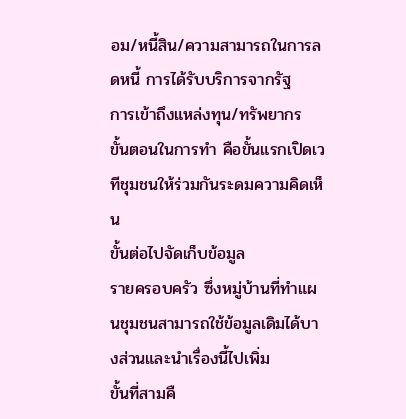อม/หนี้สิน/ความสามารถในการลดหนี้ การได้รับบริการจากรัฐ
การเข้าถึงแหล่งทุน/ทรัพยากร
ขั้นตอนในการทำ คือขั้นแรกเปิดเวทีชุมชนให้ร่วมกันระดมความคิดเห็น
ขั้นต่อไปจัดเก็บข้อมูล
รายครอบครัว ซึ่งหมู่บ้านที่ทำแผนชุมชนสามารถใช้ข้อมูลเดิมได้บางส่วนและนำเรื่องนี้ไปเพิ่ม
ขั้นที่สามคื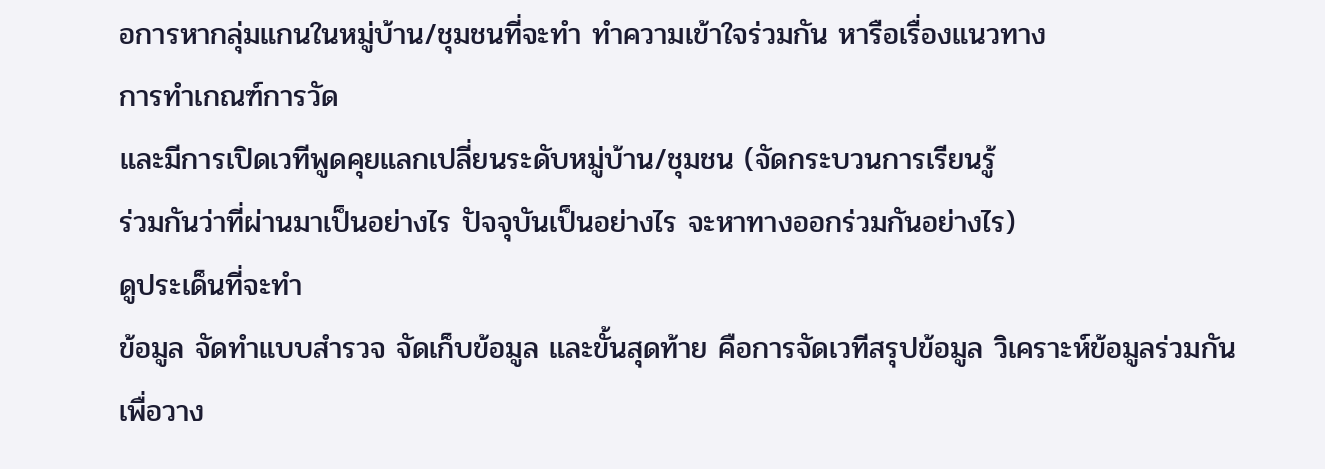อการหากลุ่มแกนในหมู่บ้าน/ชุมชนที่จะทำ ทำความเข้าใจร่วมกัน หารือเรื่องแนวทาง
การทำเกณฑ์การวัด
และมีการเปิดเวทีพูดคุยแลกเปลี่ยนระดับหมู่บ้าน/ชุมชน (จัดกระบวนการเรียนรู้
ร่วมกันว่าที่ผ่านมาเป็นอย่างไร ปัจจุบันเป็นอย่างไร จะหาทางออกร่วมกันอย่างไร)
ดูประเด็นที่จะทำ
ข้อมูล จัดทำแบบสำรวจ จัดเก็บข้อมูล และขั้นสุดท้าย คือการจัดเวทีสรุปข้อมูล วิเคราะห์ข้อมูลร่วมกัน
เพื่อวาง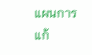แผนการแก้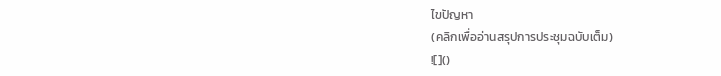ไขปัญหา
(คลิกเพื่ออ่านสรุปการประชุมฉบับเต็ม)
![]()